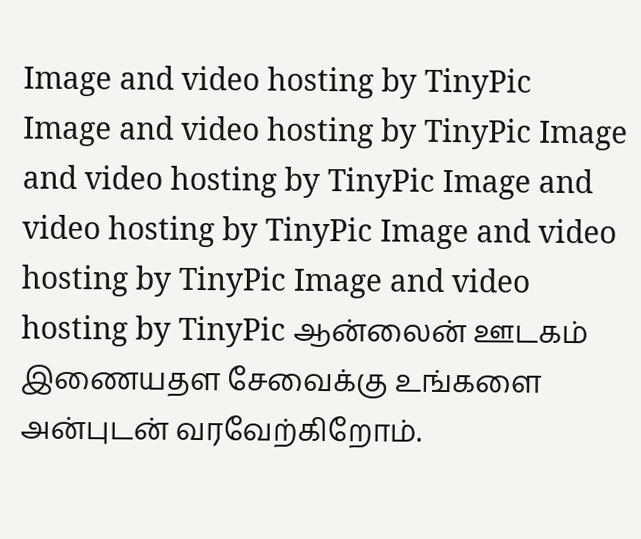Image and video hosting by TinyPic
Image and video hosting by TinyPic Image and video hosting by TinyPic Image and video hosting by TinyPic Image and video hosting by TinyPic Image and video hosting by TinyPic ஆன்லைன் ஊடகம் இணையதள சேவைக்கு உங்களை அன்புடன் வரவேற்கிறோம்.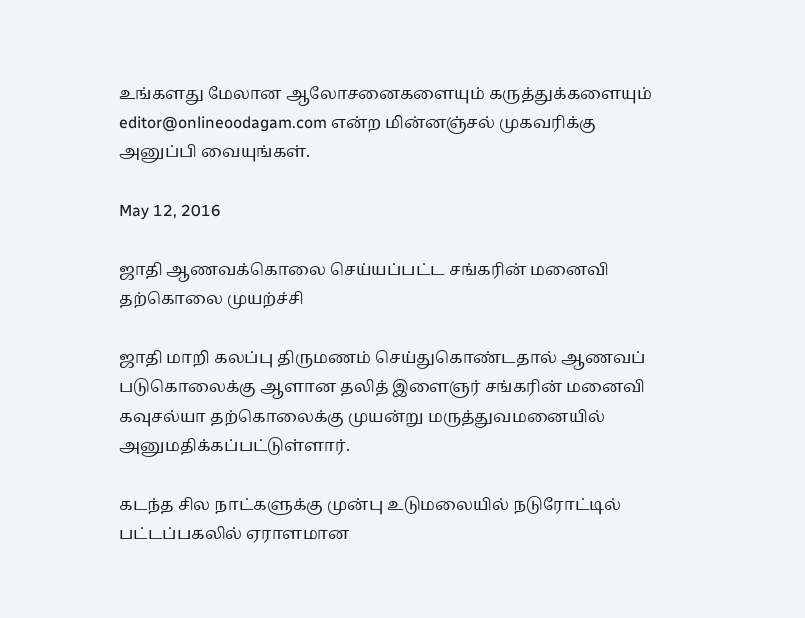உங்களது மேலான ஆலோசனைகளையும் கருத்துக்களையும் editor@onlineoodagam.com என்ற மின்னஞ்சல் முகவரிக்கு அனுப்பி வையுங்கள்.

May 12, 2016

ஜாதி ஆணவக்கொலை செய்யப்பட்ட சங்கரின் மனைவி தற்கொலை முயற்ச்சி

ஜாதி மாறி கலப்பு திருமணம் செய்துகொண்டதால் ஆணவப் படுகொலைக்கு ஆளான தலித் இளைஞர் சங்கரின் மனைவி கவுசல்யா தற்கொலைக்கு முயன்று மருத்துவமனையில் அனுமதிக்கப்பட்டுள்ளார்.

கடந்த சில நாட்களுக்கு முன்பு உடுமலையில் நடுரோட்டில் பட்டப்பகலில் ஏராளமான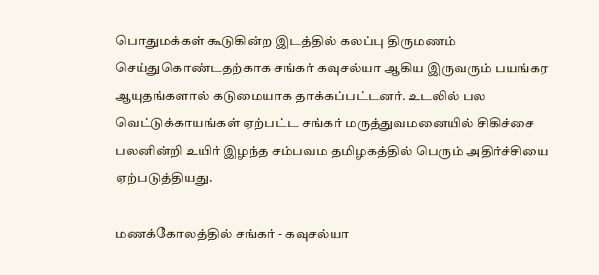பொதுமக்கள் கூடுகின்ற இடத்தில் கலப்பு திருமணம் செய்துகொண்டதற்காக சங்கர் கவுசல்யா ஆகிய இருவரும் பயங்கர ஆயுதங்களால் கடுமையாக தாக்கப்பட்டனர். உடலில் பல வெட்டுக்காயங்கள் ஏற்பட்ட சங்கர் மருத்துவமனையில் சிகிச்சை பலனின்றி உயிர் இழந்த சம்பவம தமிழகத்தில் பெரும் அதிர்ச்சியை ஏற்படுத்தியது.

மணக்கோலத்தில் சங்கர் - கவுசல்யா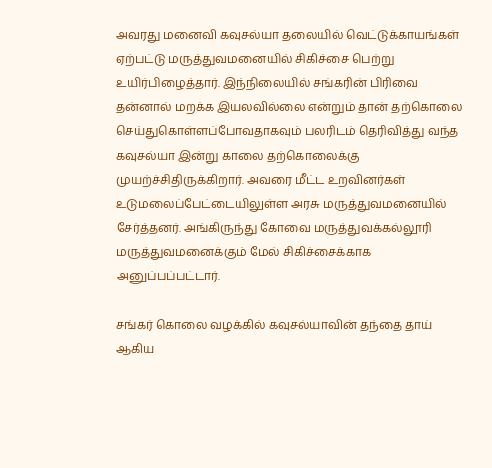அவரது மனைவி கவுசல்யா தலையில் வெட்டுக்காயங்கள் ஏற்பட்டு மருத்துவமனையில் சிகிச்சை பெற்று உயிர்பிழைத்தார். இந்நிலையில் சங்கரின் பிரிவை தன்னால் மறக்க இயலவில்லை என்றும் தான் தற்கொலை செய்துகொள்ளப்போவதாகவும் பலரிடம் தெரிவித்து வந்த கவுசல்யா இன்று காலை தற்கொலைக்கு முயற்ச்சிதிருக்கிறார். அவரை மீட்ட உறவினர்கள் உடுமலைப்பேட்டையிலுள்ள அரசு மருத்துவமனையில் சேர்த்தனர். அங்கிருந்து கோவை மருத்துவக்கல்லூரி மருத்துவமனைக்கும் மேல் சிகிச்சைக்காக அனுப்பப்பட்டார்.

சங்கர் கொலை வழக்கில் கவுசல்யாவின் தந்தை தாய் ஆகிய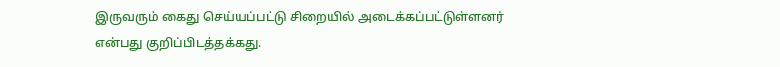இருவரும் கைது செய்யப்பட்டு சிறையில் அடைக்கப்பட்டுள்ளனர் என்பது குறிப்பிடத்தக்கது.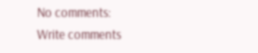No comments:
Write comments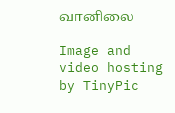வானிலை

Image and video hosting by TinyPic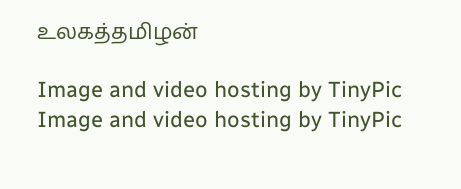உலகத்தமிழன்

Image and video hosting by TinyPic
Image and video hosting by TinyPic